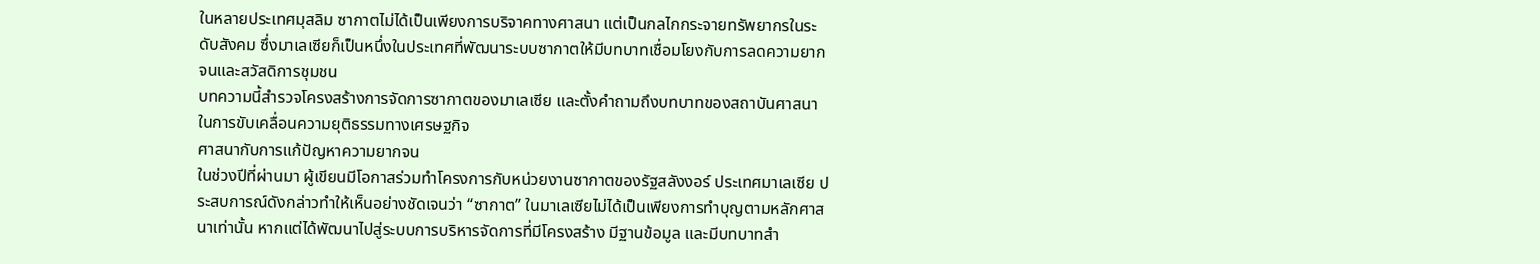ในหลายประเทศมุสลิม ซากาตไม่ได้เป็นเพียงการบริจาคทางศาสนา แต่เป็นกลไกกระจายทรัพยากรในระดับสังคม ซึ่งมาเลเซียก็เป็นหนึ่งในประเทศที่พัฒนาระบบซากาตให้มีบทบาทเชื่อมโยงกับการลดความยากจนและสวัสดิการชุมชน
บทความนี้สำรวจโครงสร้างการจัดการซากาตของมาเลเซีย และตั้งคำถามถึงบทบาทของสถาบันศาสนาในการขับเคลื่อนความยุติธรรมทางเศรษฐกิจ
ศาสนากับการแก้ปัญหาความยากจน
ในช่วงปีที่ผ่านมา ผู้เขียนมีโอกาสร่วมทำโครงการกับหน่วยงานซากาตของรัฐสลังงอร์ ประเทศมาเลเซีย ประสบการณ์ดังกล่าวทำให้เห็นอย่างชัดเจนว่า “ซากาต” ในมาเลเซียไม่ได้เป็นเพียงการทำบุญตามหลักศาสนาเท่านั้น หากแต่ได้พัฒนาไปสู่ระบบการบริหารจัดการที่มีโครงสร้าง มีฐานข้อมูล และมีบทบาทสำ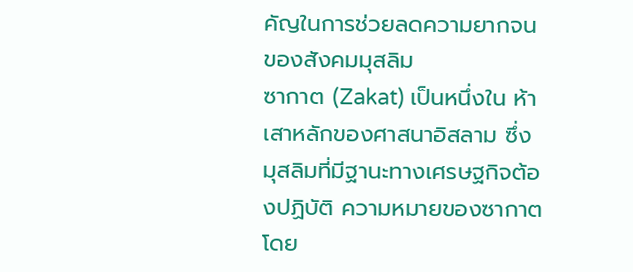คัญในการช่วยลดความยากจนของสังคมมุสลิม
ซากาต (Zakat) เป็นหนึ่งใน ห้าเสาหลักของศาสนาอิสลาม ซึ่งมุสลิมที่มีฐานะทางเศรษฐกิจต้องปฏิบัติ ความหมายของซากาตโดย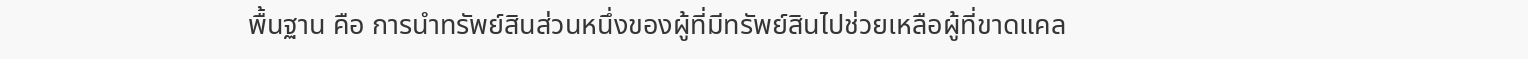พื้นฐาน คือ การนำทรัพย์สินส่วนหนึ่งของผู้ที่มีทรัพย์สินไปช่วยเหลือผู้ที่ขาดแคล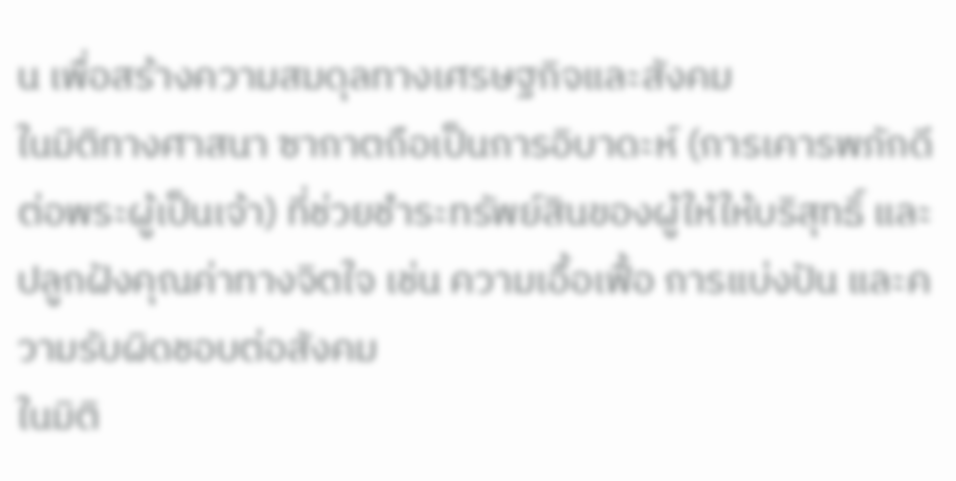น เพื่อสร้างความสมดุลทางเศรษฐกิจและสังคม
ในมิติทางศาสนา ซากาตถือเป็นการอิบาดะห์ (การเคารพภักดีต่อพระผู้เป็นเจ้า) ที่ช่วยชำระทรัพย์สินของผู้ให้ให้บริสุทธิ์ และปลูกฝังคุณค่าทางจิตใจ เช่น ความเอื้อเฟื้อ การแบ่งปัน และความรับผิดชอบต่อสังคม
ในมิติ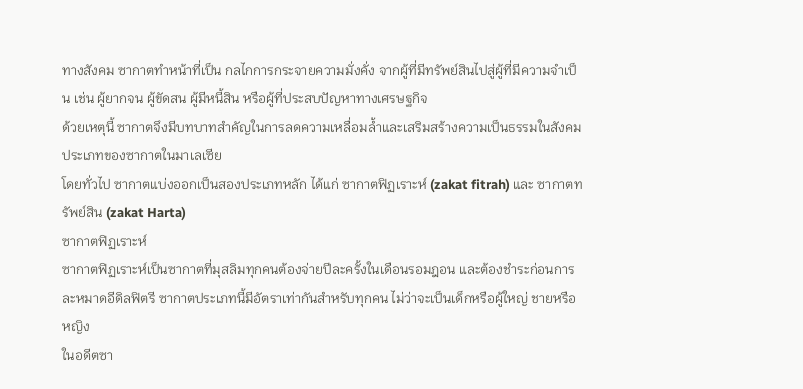ทางสังคม ซากาตทำหน้าที่เป็น กลไกการกระจายความมั่งคั่ง จากผู้ที่มีทรัพย์สินไปสู่ผู้ที่มีความจำเป็น เช่น ผู้ยากจน ผู้ขัดสน ผู้มีหนี้สิน หรือผู้ที่ประสบปัญหาทางเศรษฐกิจ
ด้วยเหตุนี้ ซากาตจึงมีบทบาทสำคัญในการลดความเหลื่อมล้ำและเสริมสร้างความเป็นธรรมในสังคม
ประเภทของซากาตในมาเลเซีย
โดยทั่วไป ซากาตแบ่งออกเป็นสองประเภทหลัก ได้แก่ ซากาตฟิฏเราะห์ (zakat fitrah) และ ซากาตทรัพย์สิน (zakat Harta)
ซากาตฟิฏเราะห์
ซากาตฟิฏเราะห์เป็นซากาตที่มุสลิมทุกคนต้องจ่ายปีละครั้งในเดือนรอมฎอน และต้องชำระก่อนการละหมาดอีดิลฟิตรี ซากาตประเภทนี้มีอัตราเท่ากันสำหรับทุกคน ไม่ว่าจะเป็นเด็กหรือผู้ใหญ่ ชายหรือหญิง
ในอดีตซา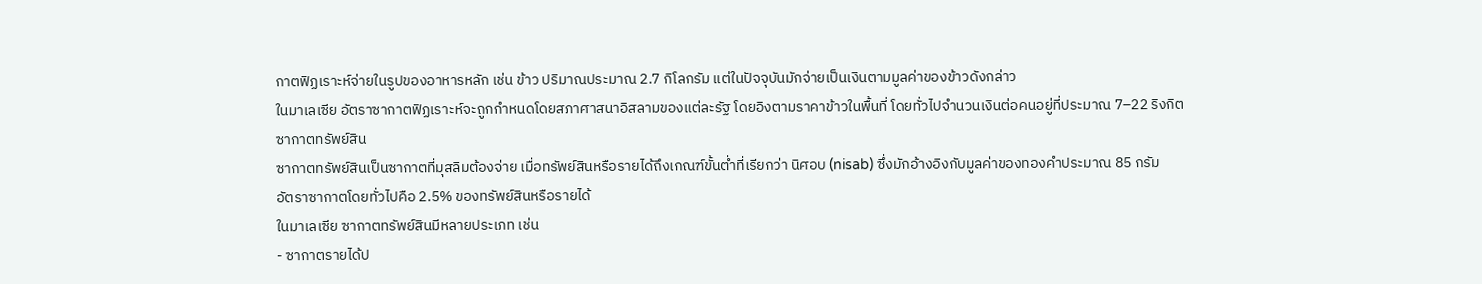กาตฟิฏเราะห์จ่ายในรูปของอาหารหลัก เช่น ข้าว ปริมาณประมาณ 2.7 กิโลกรัม แต่ในปัจจุบันมักจ่ายเป็นเงินตามมูลค่าของข้าวดังกล่าว
ในมาเลเซีย อัตราซากาตฟิฏเราะห์จะถูกกำหนดโดยสภาศาสนาอิสลามของแต่ละรัฐ โดยอิงตามราคาข้าวในพื้นที่ โดยทั่วไปจำนวนเงินต่อคนอยู่ที่ประมาณ 7–22 ริงกิต
ซากาตทรัพย์สิน
ซากาตทรัพย์สินเป็นซากาตที่มุสลิมต้องจ่าย เมื่อทรัพย์สินหรือรายได้ถึงเกณฑ์ขั้นต่ำที่เรียกว่า นิศอบ (nisab) ซึ่งมักอ้างอิงกับมูลค่าของทองคำประมาณ 85 กรัม
อัตราซากาตโดยทั่วไปคือ 2.5% ของทรัพย์สินหรือรายได้
ในมาเลเซีย ซากาตทรัพย์สินมีหลายประเภท เช่น
- ซากาตรายได้ป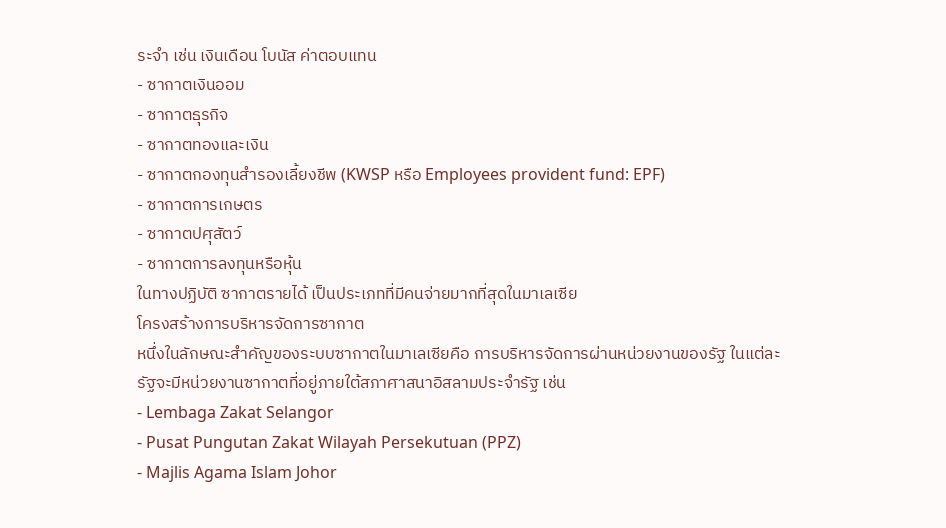ระจำ เช่น เงินเดือน โบนัส ค่าตอบแทน
- ซากาตเงินออม
- ซากาตธุรกิจ
- ซากาตทองและเงิน
- ซากาตกองทุนสำรองเลี้ยงชีพ (KWSP หรือ Employees provident fund: EPF)
- ซากาตการเกษตร
- ซากาตปศุสัตว์
- ซากาตการลงทุนหรือหุ้น
ในทางปฏิบัติ ซากาตรายได้ เป็นประเภทที่มีคนจ่ายมากที่สุดในมาเลเซีย
โครงสร้างการบริหารจัดการซากาต
หนึ่งในลักษณะสำคัญของระบบซากาตในมาเลเซียคือ การบริหารจัดการผ่านหน่วยงานของรัฐ ในแต่ละรัฐจะมีหน่วยงานซากาตที่อยู่ภายใต้สภาศาสนาอิสลามประจำรัฐ เช่น
- Lembaga Zakat Selangor
- Pusat Pungutan Zakat Wilayah Persekutuan (PPZ)
- Majlis Agama Islam Johor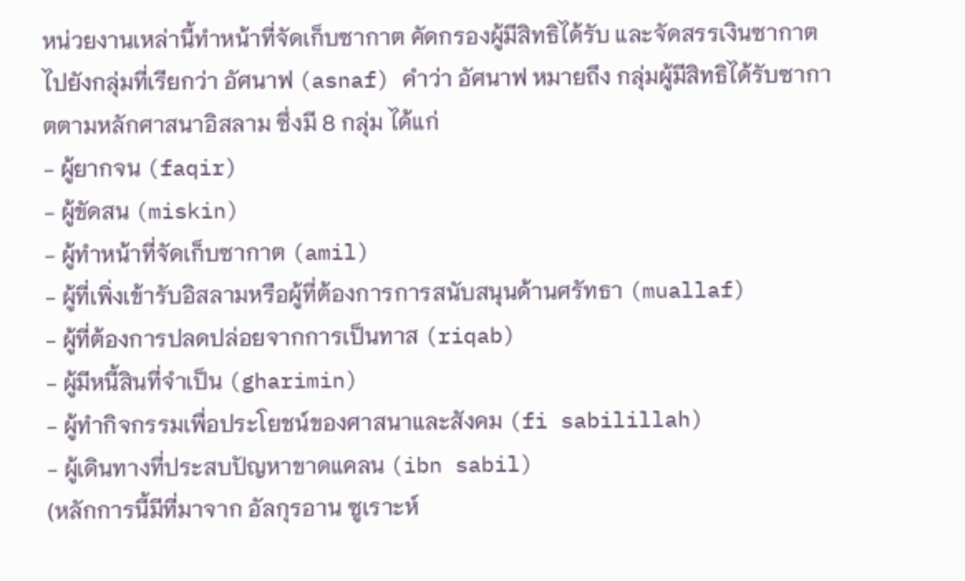หน่วยงานเหล่านี้ทำหน้าที่จัดเก็บซากาต คัดกรองผู้มีสิทธิได้รับ และจัดสรรเงินซากาตไปยังกลุ่มที่เรียกว่า อัศนาฟ (asnaf) คำว่า อัศนาฟ หมายถึง กลุ่มผู้มีสิทธิได้รับซากาตตามหลักศาสนาอิสลาม ซึ่งมี 8 กลุ่ม ได้แก่
- ผู้ยากจน (faqir)
- ผู้ขัดสน (miskin)
- ผู้ทำหน้าที่จัดเก็บซากาต (amil)
- ผู้ที่เพิ่งเข้ารับอิสลามหรือผู้ที่ต้องการการสนับสนุนด้านศรัทธา (muallaf)
- ผู้ที่ต้องการปลดปล่อยจากการเป็นทาส (riqab)
- ผู้มีหนี้สินที่จำเป็น (gharimin)
- ผู้ทำกิจกรรมเพื่อประโยชน์ของศาสนาและสังคม (fi sabilillah)
- ผู้เดินทางที่ประสบปัญหาขาดแคลน (ibn sabil)
(หลักการนี้มีที่มาจาก อัลกุรอาน ซูเราะห์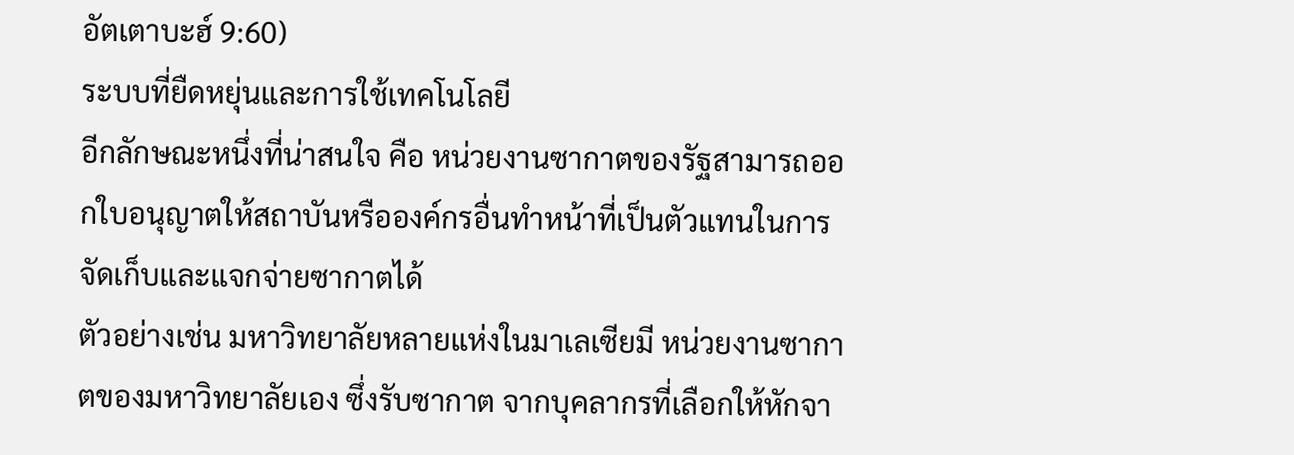อัตเตาบะฮ์ 9:60)
ระบบที่ยืดหยุ่นและการใช้เทคโนโลยี
อีกลักษณะหนึ่งที่น่าสนใจ คือ หน่วยงานซากาตของรัฐสามารถออกใบอนุญาตให้สถาบันหรือองค์กรอื่นทำหน้าที่เป็นตัวแทนในการจัดเก็บและแจกจ่ายซากาตได้
ตัวอย่างเช่น มหาวิทยาลัยหลายแห่งในมาเลเซียมี หน่วยงานซากาตของมหาวิทยาลัยเอง ซึ่งรับซากาต จากบุคลากรที่เลือกให้หักจา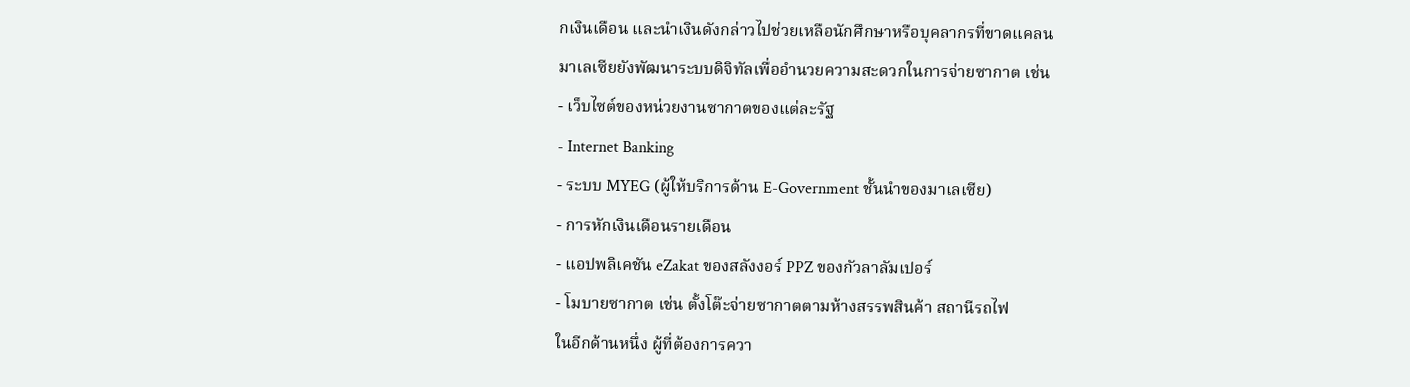กเงินเดือน และนำเงินดังกล่าวไปช่วยเหลือนักศึกษาหรือบุคลากรที่ขาดแคลน
มาเลเซียยังพัฒนาระบบดิจิทัลเพื่ออำนวยความสะดวกในการจ่ายซากาต เช่น
- เว็บไซต์ของหน่วยงานซากาตของแต่ละรัฐ
- Internet Banking
- ระบบ MYEG (ผู้ให้บริการด้าน E-Government ชั้นนำของมาเลเซีย)
- การหักเงินเดือนรายเดือน
- แอปพลิเคชัน eZakat ของสลังงอร์ PPZ ของกัวลาลัมเปอร์
- โมบายซากาต เช่น ตั้งโต๊ะจ่ายซากาตตามห้างสรรพสินค้า สถานีรถไฟ
ในอีกด้านหนึ่ง ผู้ที่ต้องการควา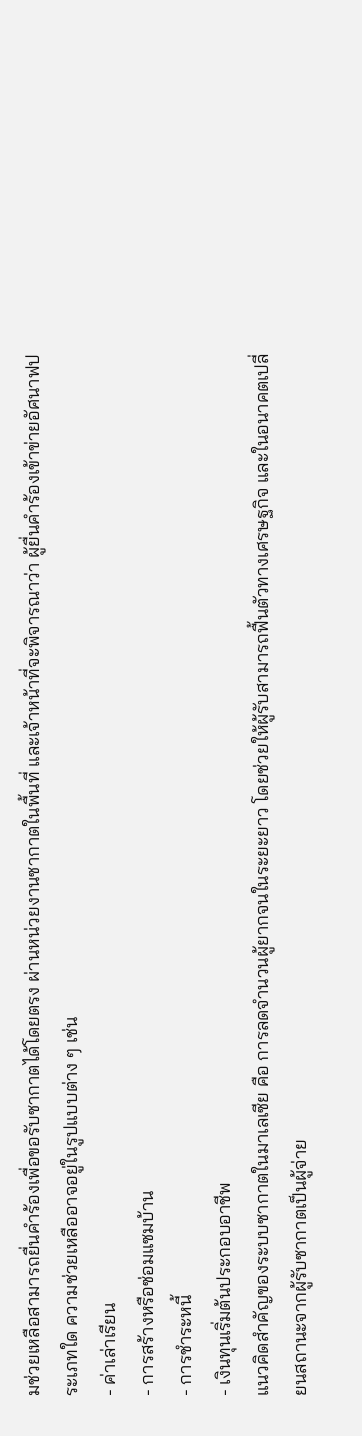มช่วยเหลือสามารถยื่นคำร้องเพื่อขอรับซากาตได้โดยตรง ผ่านหน่วยงานซากาตในพื้นที่ และเจ้าหน้าที่จะพิจารณาว่า ผู้ยื่นคำร้องเข้าข่ายอัศนาฟประเภทใด ความช่วยเหลืออาจอยู่ในรูปแบบต่าง ๆ เช่น
- ค่าเล่าเรียน
- การสร้างหรือซ่อมแซมบ้าน
- การชำระหนี้
- เงินทุนเริ่มต้นประกอบอาชีพ
แนวคิดสำคัญของระบบซากาตในมาเลเซีย คือ การลดจำนวนผู้ยากจนในระยะยาว โดยช่วยให้ผู้รับสามารถฟื้นตัวทางเศรษฐกิจ และในอนาคตเปลี่ยนสถานะจากผู้รับซากาตเป็นผู้จ่าย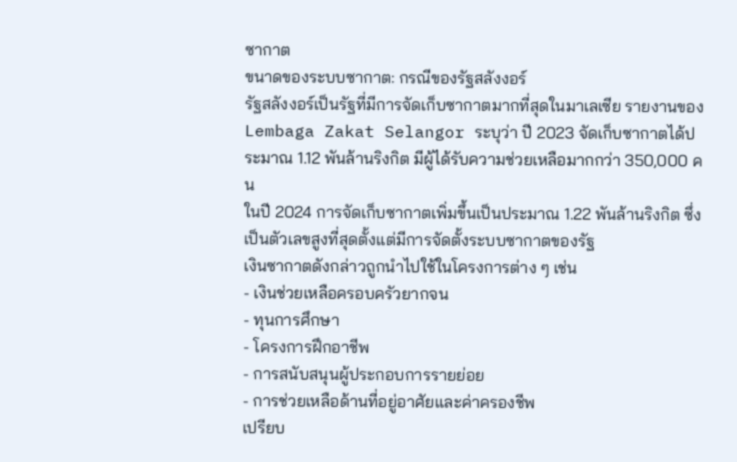ซากาต
ขนาดของระบบซากาต: กรณีของรัฐสลังงอร์
รัฐสลังงอร์เป็นรัฐที่มีการจัดเก็บซากาตมากที่สุดในมาเลเซีย รายงานของ Lembaga Zakat Selangor ระบุว่า ปี 2023 จัดเก็บซากาตได้ประมาณ 1.12 พันล้านริงกิต มีผู้ได้รับความช่วยเหลือมากกว่า 350,000 คน
ในปี 2024 การจัดเก็บซากาตเพิ่มขึ้นเป็นประมาณ 1.22 พันล้านริงกิต ซึ่งเป็นตัวเลขสูงที่สุดตั้งแต่มีการจัดตั้งระบบซากาตของรัฐ
เงินซากาตดังกล่าวถูกนำไปใช้ในโครงการต่าง ๆ เช่น
- เงินช่วยเหลือครอบครัวยากจน
- ทุนการศึกษา
- โครงการฝึกอาชีพ
- การสนับสนุนผู้ประกอบการรายย่อย
- การช่วยเหลือด้านที่อยู่อาศัยและค่าครองชีพ
เปรียบ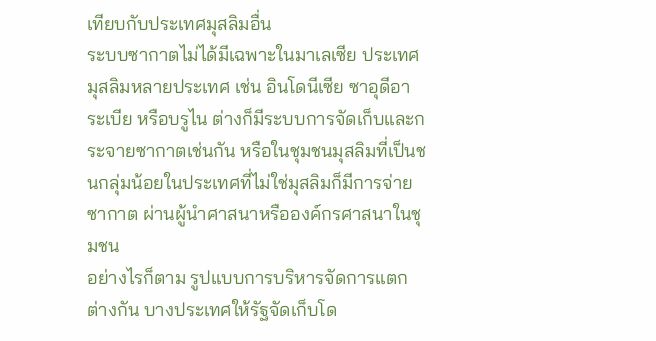เทียบกับประเทศมุสลิมอื่น
ระบบซากาตไม่ได้มีเฉพาะในมาเลเซีย ประเทศมุสลิมหลายประเทศ เช่น อินโดนีเซีย ซาอุดีอาระเบีย หรือบรูไน ต่างก็มีระบบการจัดเก็บและกระจายซากาตเช่นกัน หรือในชุมชนมุสลิมที่เป็นชนกลุ่มน้อยในประเทศที่ไม่ใช่มุสลิมก็มีการจ่ายซากาต ผ่านผู้นำศาสนาหรือองค์กรศาสนาในชุมชน
อย่างไรก็ตาม รูปแบบการบริหารจัดการแตกต่างกัน บางประเทศให้รัฐจัดเก็บโด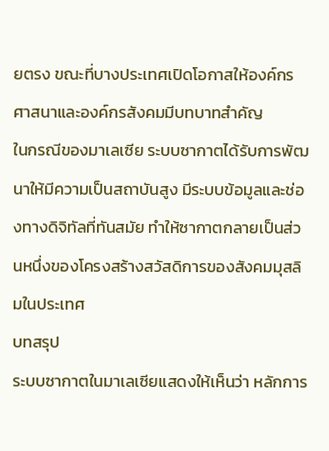ยตรง ขณะที่บางประเทศเปิดโอกาสให้องค์กรศาสนาและองค์กรสังคมมีบทบาทสำคัญ
ในกรณีของมาเลเซีย ระบบซากาตได้รับการพัฒนาให้มีความเป็นสถาบันสูง มีระบบข้อมูลและช่องทางดิจิทัลที่ทันสมัย ทำให้ซากาตกลายเป็นส่วนหนึ่งของโครงสร้างสวัสดิการของสังคมมุสลิมในประเทศ
บทสรุป
ระบบซากาตในมาเลเซียแสดงให้เห็นว่า หลักการ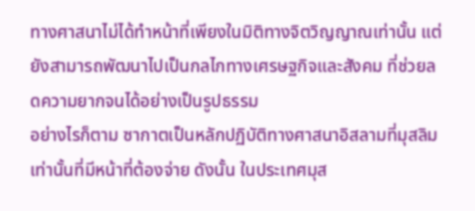ทางศาสนาไม่ได้ทำหน้าที่เพียงในมิติทางจิตวิญญาณเท่านั้น แต่ยังสามารถพัฒนาไปเป็นกลไกทางเศรษฐกิจและสังคม ที่ช่วยลดความยากจนได้อย่างเป็นรูปธรรม
อย่างไรก็ตาม ซากาตเป็นหลักปฏิบัติทางศาสนาอิสลามที่มุสลิมเท่านั้นที่มีหน้าที่ต้องจ่าย ดังนั้น ในประเทศมุส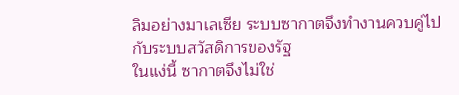ลิมอย่างมาเลเซีย ระบบซากาตจึงทำงานควบคู่ไปกับระบบสวัสดิการของรัฐ
ในแง่นี้ ซากาตจึงไม่ใช่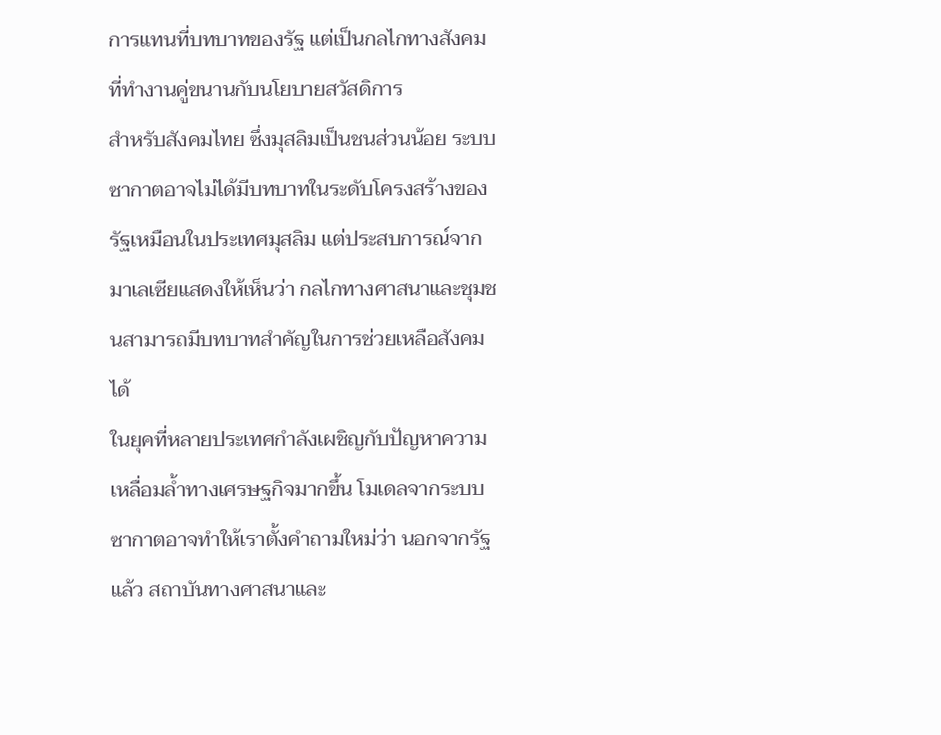การแทนที่บทบาทของรัฐ แต่เป็นกลไกทางสังคมที่ทำงานคู่ขนานกับนโยบายสวัสดิการ
สำหรับสังคมไทย ซึ่งมุสลิมเป็นชนส่วนน้อย ระบบซากาตอาจไม่ได้มีบทบาทในระดับโครงสร้างของรัฐเหมือนในประเทศมุสลิม แต่ประสบการณ์จากมาเลเซียแสดงให้เห็นว่า กลไกทางศาสนาและชุมชนสามารถมีบทบาทสำคัญในการช่วยเหลือสังคมได้
ในยุคที่หลายประเทศกำลังเผชิญกับปัญหาความเหลื่อมล้ำทางเศรษฐกิจมากขึ้น โมเดลจากระบบ ซากาตอาจทำให้เราตั้งคำถามใหม่ว่า นอกจากรัฐแล้ว สถาบันทางศาสนาและ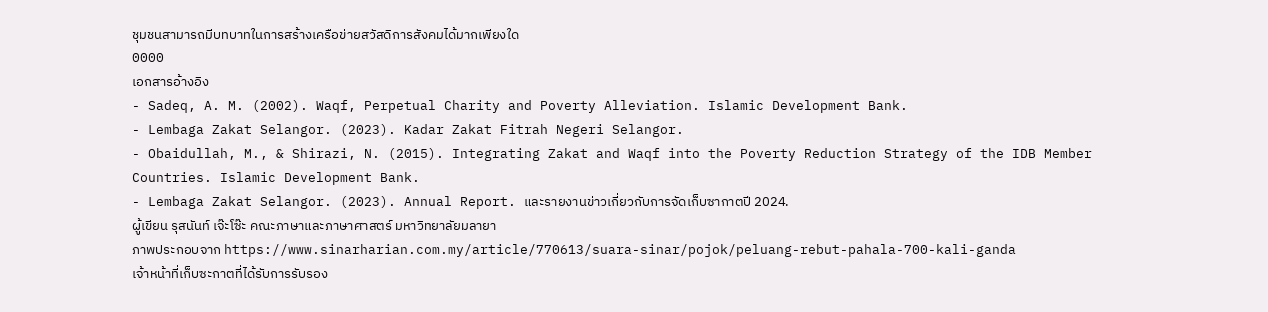ชุมชนสามารถมีบทบาทในการสร้างเครือข่ายสวัสดิการสังคมได้มากเพียงใด
0000
เอกสารอ้างอิง
- Sadeq, A. M. (2002). Waqf, Perpetual Charity and Poverty Alleviation. Islamic Development Bank.
- Lembaga Zakat Selangor. (2023). Kadar Zakat Fitrah Negeri Selangor.
- Obaidullah, M., & Shirazi, N. (2015). Integrating Zakat and Waqf into the Poverty Reduction Strategy of the IDB Member Countries. Islamic Development Bank.
- Lembaga Zakat Selangor. (2023). Annual Report. และรายงานข่าวเกี่ยวกับการจัดเก็บซากาตปี 2024.
ผู้เขียน รุสนันท์ เจ๊ะโซ๊ะ คณะภาษาและภาษาศาสตร์ มหาวิทยาลัยมลายา
ภาพประกอบจาก https://www.sinarharian.com.my/article/770613/suara-sinar/pojok/peluang-rebut-pahala-700-kali-ganda
เจ้าหน้าที่เก็บซะกาตที่ได้รับการรับรอง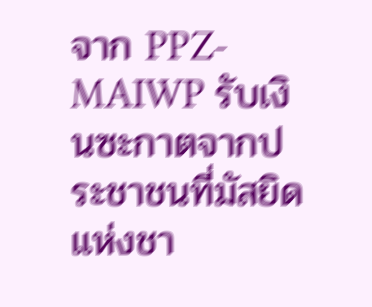จาก PPZ-MAIWP รับเงินซะกาตจากประชาชนที่มัสยิดแห่งชา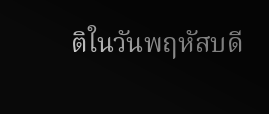ติในวันพฤหัสบดี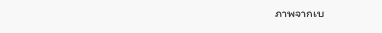ภาพจากเบ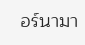อร์นามา